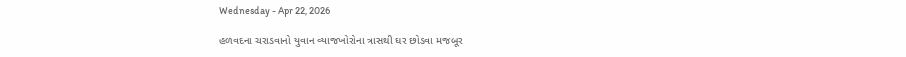Wednesday - Apr 22, 2026

હળવદના ચરાડવાનો યુવાન વ્યાજખોરોના ત્રાસથી ઘર છોડવા મજબૂર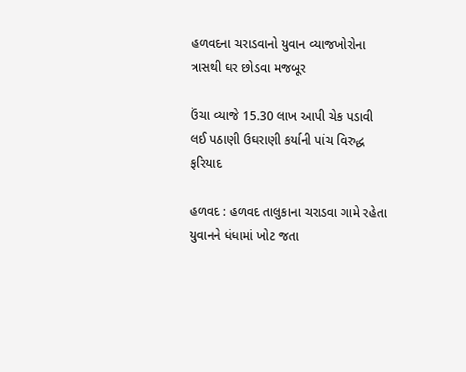હળવદના ચરાડવાનો યુવાન વ્યાજખોરોના ત્રાસથી ઘર છોડવા મજબૂર

ઉંચા વ્યાજે 15.30 લાખ આપી ચેક પડાવી લઈ પઠાણી ઉઘરાણી કર્યાની પાંચ વિરુદ્ધ ફરિયાદ

હળવદ : હળવદ તાલુકાના ચરાડવા ગામે રહેતા યુવાનને ધંધામાં ખોટ જતા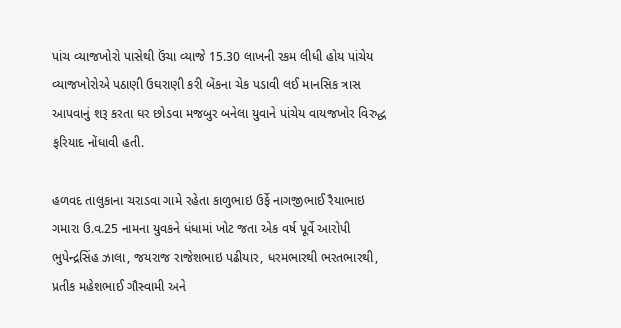પાંચ વ્યાજખોરો પાસેથી ઉંચા વ્યાજે 15.30 લાખની રકમ લીધી હોય પાંચેય વ્યાજખોરોએ પઠાણી ઉઘરાણી કરી બેંકના ચેક પડાવી લઈ માનસિક ત્રાસ આપવાનું શરૂ કરતા ઘર છોડવા મજબુર બનેલા યુવાને પાંચેય વાયજખોર વિરુદ્ધ ફરિયાદ નોંધાવી હતી.

હળવદ તાલુકાના ચરાડવા ગામે રહેતા કાળુભાઇ ઉર્ફે નાગજીભાઈ રૈયાભાઇ ગમારા ઉ.વ.25 નામના યુવકને ધંધામાં ખોટ જતા એક વર્ષ પૂર્વે આરોપી ભુપેન્દ્રસિંહ ઝાલા, જયરાજ રાજેશભાઇ પઢીયાર, ધરમભારથી ભરતભારથી, પ્રતીક મહેશભાઈ ગૌસ્વામી અને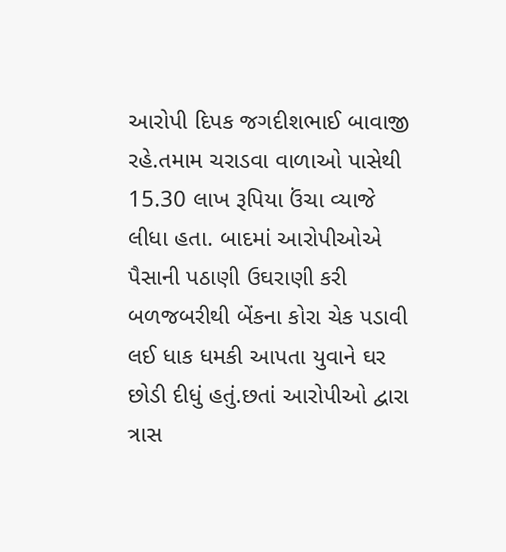આરોપી દિપક જગદીશભાઈ બાવાજી રહે.તમામ ચરાડવા વાળાઓ પાસેથી 15.30 લાખ રૂપિયા ઉંચા વ્યાજે લીધા હતા. બાદમાં આરોપીઓએ પૈસાની પઠાણી ઉઘરાણી કરી બળજબરીથી બેંકના કોરા ચેક પડાવી લઈ ધાક ધમકી આપતા યુવાને ઘર છોડી દીધું હતું.છતાં આરોપીઓ દ્વારા ત્રાસ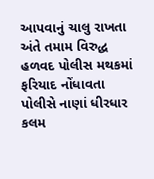આપવાનું ચાલુ રાખતા અંતે તમામ વિરુદ્ધ હળવદ પોલીસ મથકમાં ફરિયાદ નોંધાવતા પોલીસે નાણાં ધીરધાર કલમ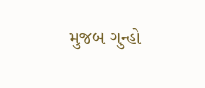મુજબ ગુન્હો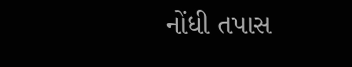નોંધી તપાસ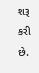શરૂ કરી છે.